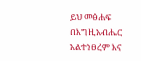ይህ መፅሐፍ በእግዚአብሔር አልተነፀረም እና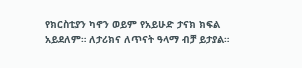የክርስቲያን ካኖን ወይም የአይሁድ ታናክ ክፍል አይደለም። ለታሪክና ለጥናት ዓላማ ብቻ ይታያል።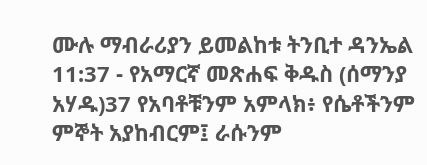ሙሉ ማብራሪያን ይመልከቱ ትንቢተ ዳንኤል 11:37 - የአማርኛ መጽሐፍ ቅዱስ (ሰማንያ አሃዱ)37 የአባቶቹንም አምላክ፥ የሴቶችንም ምኞት አያከብርም፤ ራሱንም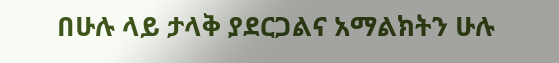በሁሉ ላይ ታላቅ ያደርጋልና አማልክትን ሁሉ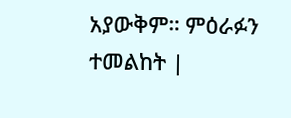አያውቅም። ምዕራፉን ተመልከት |